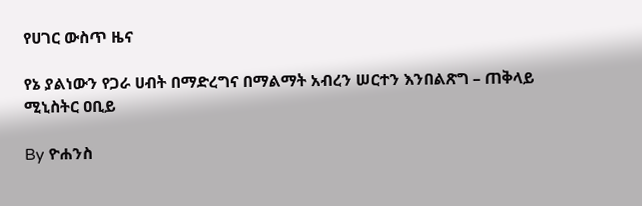የሀገር ውስጥ ዜና

የኔ ያልነውን የጋራ ሀብት በማድረግና በማልማት አብረን ሠርተን እንበልጽግ – ጠቅላይ ሚኒስትር ዐቢይ

By ዮሐንስ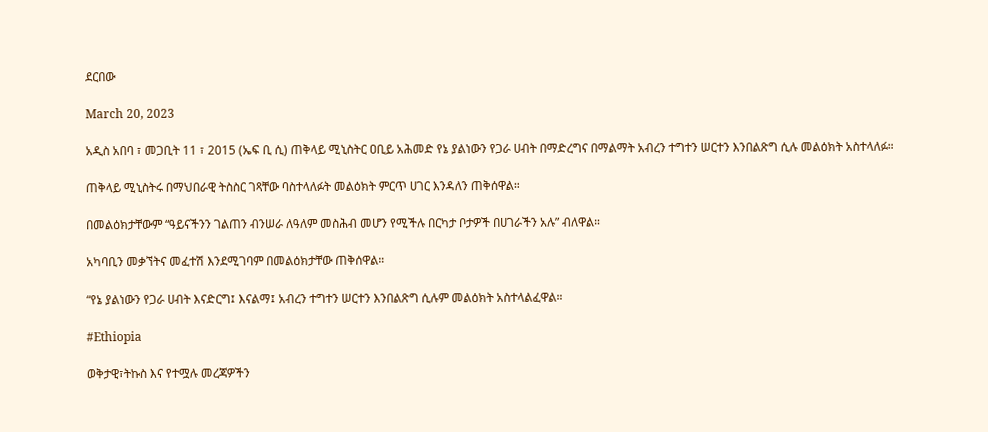ደርበው

March 20, 2023

አዲስ አበባ ፣ መጋቢት 11 ፣ 2015 (ኤፍ ቢ ሲ) ጠቅላይ ሚኒስትር ዐቢይ አሕመድ የኔ ያልነውን የጋራ ሀብት በማድረግና በማልማት አብረን ተግተን ሠርተን እንበልጽግ ሲሉ መልዕክት አስተላለፉ።

ጠቅላይ ሚኒስትሩ በማህበራዊ ትስስር ገጻቸው ባስተላለፉት መልዕክት ምርጥ ሀገር እንዳለን ጠቅሰዋል።

በመልዕክታቸውም “ዓይናችንን ገልጠን ብንሠራ ለዓለም መስሕብ መሆን የሚችሉ በርካታ ቦታዎች በሀገራችን አሉ” ብለዋል።

አካባቢን መቃኘትና መፈተሽ እንደሚገባም በመልዕክታቸው ጠቅሰዋል።

“የኔ ያልነውን የጋራ ሀብት እናድርግ፤ እናልማ፤ አብረን ተግተን ሠርተን እንበልጽግ ሲሉም መልዕክት አስተላልፈዋል።

#Ethiopia

ወቅታዊ፣ትኩስ እና የተሟሉ መረጃዎችን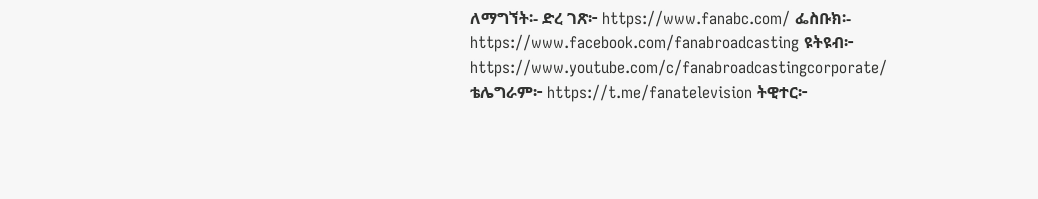ለማግኘት፡- ድረ ገጽ፦ https://www.fanabc.com/ ፌስቡክ፡- https://www.facebook.com/fanabroadcasting ዩትዩብ፦ https://www.youtube.com/c/fanabroadcastingcorporate/ ቴሌግራም፦ https://t.me/fanatelevision ትዊተር፦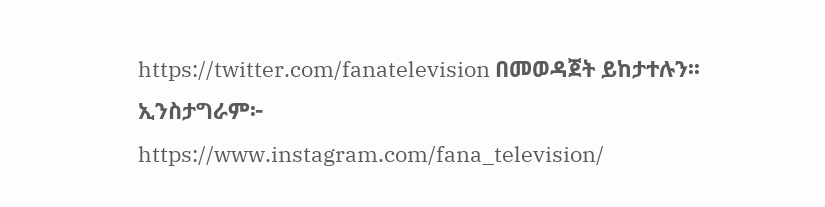https://twitter.com/fanatelevision በመወዳጀት ይከታተሉን፡፡ ኢንስታግራም፦ https://www.instagram.com/fana_television/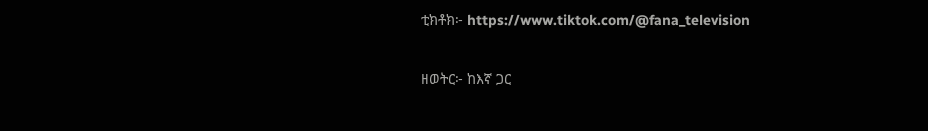ቲክቶክ፦ https://www.tiktok.com/@fana_television

ዘወትር፦ ከእኛ ጋር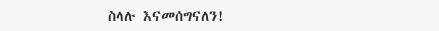ስላሉ እናመሰግናለን!